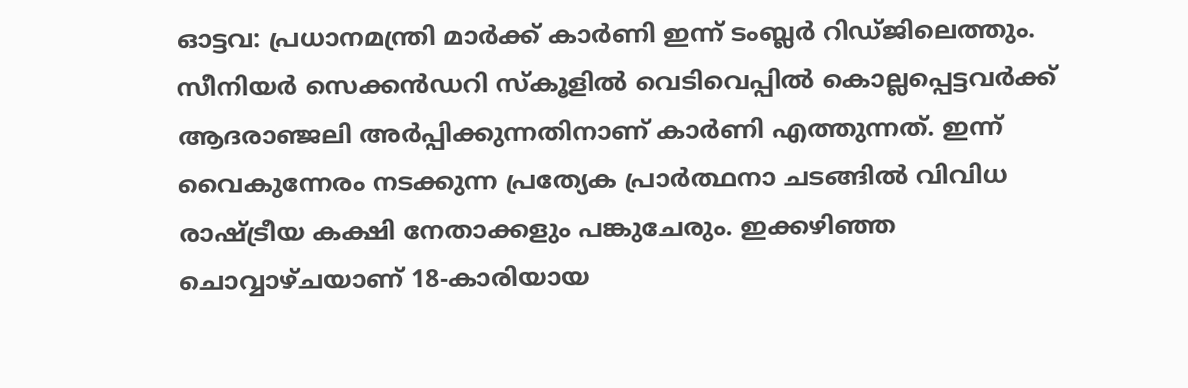ഓട്ടവ: പ്രധാനമന്ത്രി മാർക്ക് കാർണി ഇന്ന് ടംബ്ലർ റിഡ്ജിലെത്തും. സീനിയർ സെക്കൻഡറി സ്കൂളിൽ വെടിവെപ്പിൽ കൊല്ലപ്പെട്ടവർക്ക് ആദരാഞ്ജലി അർപ്പിക്കുന്നതിനാണ് കാർണി എത്തുന്നത്. ഇന്ന് വൈകുന്നേരം നടക്കുന്ന പ്രത്യേക പ്രാർത്ഥനാ ചടങ്ങിൽ വിവിധ രാഷ്ട്രീയ കക്ഷി നേതാക്കളും പങ്കുചേരും. ഇക്കഴിഞ്ഞ ചൊവ്വാഴ്ചയാണ് 18-കാരിയായ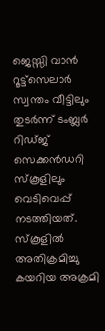ജെസ്സി വാൻ റൂട്ട്സെലാർ സ്വന്തം വീട്ടിലും തുടർന്ന് ടംബ്ലർ റിഡ്ജ് സെക്കൻഡറി സ്കൂളിലും വെടിവെപ്പ് നടത്തിയത്. സ്കൂളിൽ അതിക്രമിച്ചു കയറിയ അക്രമി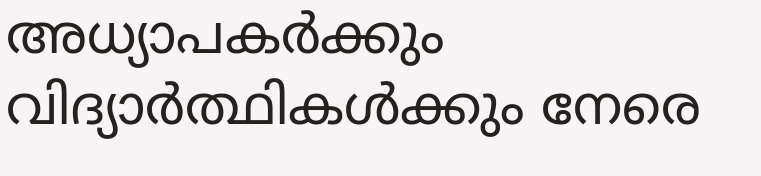അധ്യാപകർക്കും വിദ്യാർത്ഥികൾക്കും നേരെ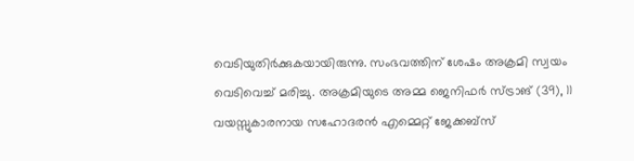വെടിയുതിർക്കുകയായിരുന്നു. സംഭവത്തിന് ശേഷം അക്രമി സ്വയം വെടിവെച്ച് മരിച്ചു. അക്രമിയുടെ അമ്മ ജെനിഫർ സ്ട്രാങ് (39), 11 വയസ്സുകാരനായ സഹോദരൻ എമ്മെറ്റ് ജേക്കബ്സ്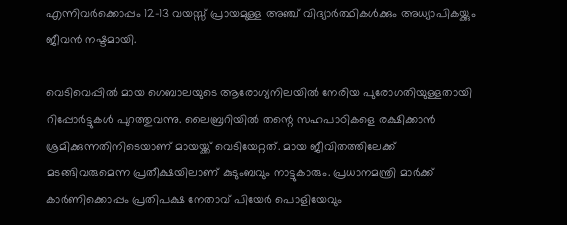എന്നിവർക്കൊപ്പം 12-13 വയസ്സ് പ്രായമുള്ള അഞ്ച് വിദ്യാർത്ഥികൾക്കും അധ്യാപികയ്ക്കും ജീവൻ നഷ്ടമായി.

വെടിവെപ്പിൽ മായ ഗെബാലയുടെ ആരോഗ്യനിലയിൽ നേരിയ പുരോഗതിയുള്ളതായി റിപ്പോർട്ടുകൾ പുറത്തുവന്നു. ലൈബ്രറിയിൽ തന്റെ സഹപാഠികളെ രക്ഷിക്കാൻ ശ്രമിക്കുന്നതിനിടെയാണ് മായയ്ക്ക് വെടിയേറ്റത്. മായ ജീവിതത്തിലേക്ക് മടങ്ങിവരുമെന്ന പ്രതീക്ഷയിലാണ് കുടുംബവും നാട്ടുകാരും. പ്രധാനമന്ത്രി മാർക്ക് കാർണിക്കൊപ്പം പ്രതിപക്ഷ നേതാവ് പിയേർ പൊളിയേവും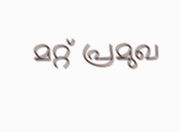മറ്റ് പ്രമുഖ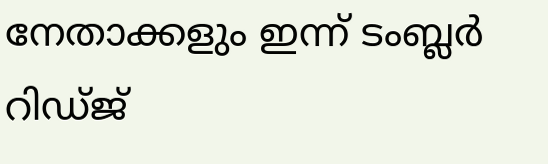നേതാക്കളും ഇന്ന് ടംബ്ലർ റിഡ്ജ്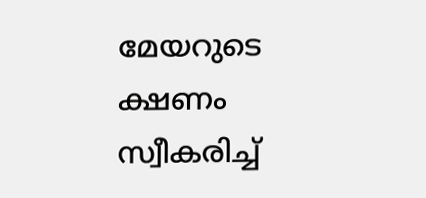മേയറുടെ ക്ഷണം സ്വീകരിച്ച്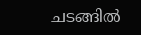ചടങ്ങിൽ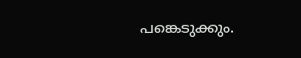പങ്കെടുക്കും.